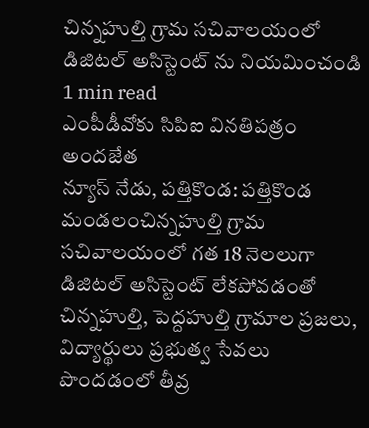చిన్నహుల్తి గ్రామ సచివాలయంలో డిజిటల్ అసిస్టెంట్ ను నియమించండి
1 min read
ఎంపీడీవోకు సిపిఐ వినతిపత్రం అందజేత
న్యూస్ నేడు, పత్తికొండ: పత్తికొండ మండలంచిన్నహుల్తి గ్రామ సచివాలయంలో గత 18 నెలలుగా డిజిటల్ అసిస్టెంట్ లేకపోవడంతో చిన్నహుల్తి, పెద్దహుల్తి గ్రామాల ప్రజలు, విద్యార్థులు ప్రభుత్వ సేవలు పొందడంలో తీవ్ర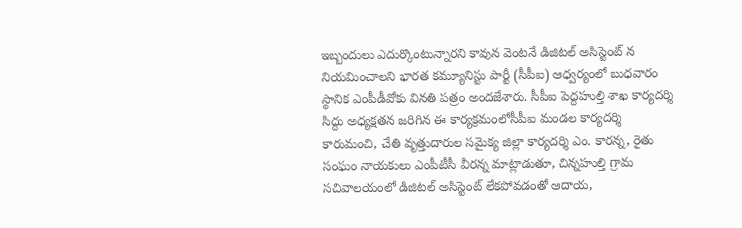ఇబ్బందులు ఎదుర్కొంటున్నారని కావున వెంటనే డిజిటల్ అసిస్టెంట్ న నియమించాలని భారత కమ్యూనిస్టు పార్టీ (సీపీఐ) ఆధ్వర్యంలో బుధవారం స్థానిక ఎంపీడీవోకు వినతి పత్రం అందజేశారు. సీపీఐ పెద్దహుల్తి శాఖ కార్యదర్శి సిద్దు అధ్యక్షతన జరిగిన ఈ కార్యక్రమంలోసీపీఐ మండల కార్యదర్శి కారుమంచి, చేతి వృత్తుదారుల సమైక్య జిల్లా కార్యదర్శి ఎం. కారన్న, రైతు సంఘం నాయకులు ఎంపీటీసీ వీరన్న మాట్లాడుతూ, చిన్నహుల్తి గ్రామ సచివాలయంలో డిజిటల్ అసిస్టెంట్ లేకపోవడంతో ఆదాయ,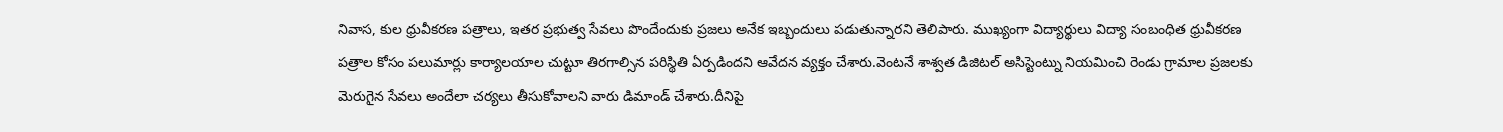నివాస, కుల ధ్రువీకరణ పత్రాలు, ఇతర ప్రభుత్వ సేవలు పొందేందుకు ప్రజలు అనేక ఇబ్బందులు పడుతున్నారని తెలిపారు. ముఖ్యంగా విద్యార్థులు విద్యా సంబంధిత ధ్రువీకరణ పత్రాల కోసం పలుమార్లు కార్యాలయాల చుట్టూ తిరగాల్సిన పరిస్థితి ఏర్పడిందని ఆవేదన వ్యక్తం చేశారు.వెంటనే శాశ్వత డిజిటల్ అసిస్టెంట్ను నియమించి రెండు గ్రామాల ప్రజలకు మెరుగైన సేవలు అందేలా చర్యలు తీసుకోవాలని వారు డిమాండ్ చేశారు.దీనిపై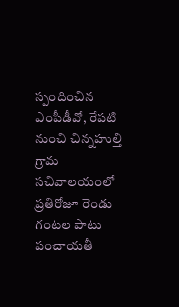స్పందించిన ఎంపీడీవో, రేపటి నుంచి చిన్నహుల్తి గ్రామ సచివాలయంలో ప్రతిరోజూ రెండు గంటల పాటు పంచాయతీ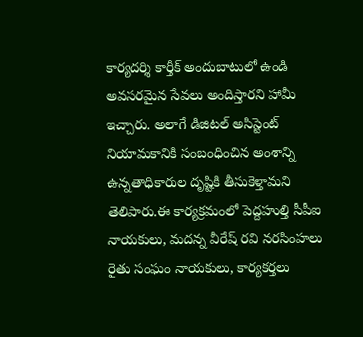కార్యదర్శి కార్తీక్ అందుబాటులో ఉండి అవసరమైన సేవలు అందిస్తారని హామీ ఇచ్చారు. అలాగే డిజిటల్ అసిస్టెంట్ నియామకానికి సంబంధించిన అంశాన్ని ఉన్నతాధికారుల దృష్టికి తీసుకెళ్తామని తెలిపారు.ఈ కార్యక్రమంలో పెద్దహుల్తి సీపీఐ నాయకులు, మదన్న వీరేష్ రవి నరసింహలు రైతు సంఘం నాయకులు, కార్యకర్తలు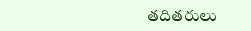తదితరులు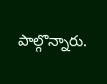పాల్గొన్నారు.